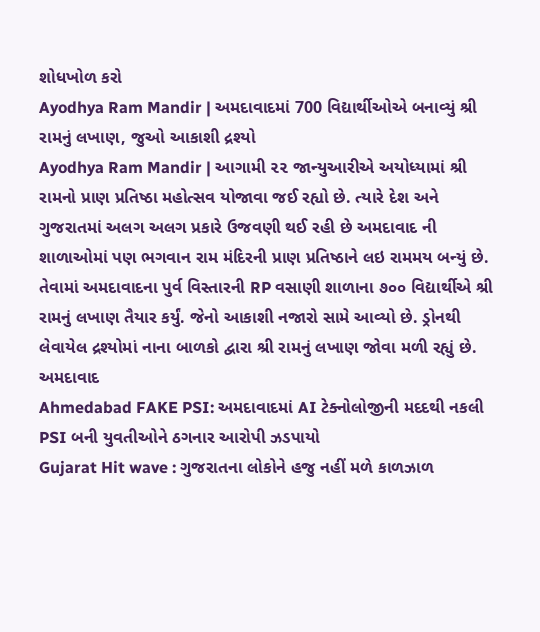શોધખોળ કરો
Ayodhya Ram Mandir | અમદાવાદમાં 700 વિદ્યાર્થીઓએ બનાવ્યું શ્રી રામનું લખાણ, જુઓ આકાશી દ્રશ્યો
Ayodhya Ram Mandir | આગામી ૨૨ જાન્યુઆરીએ અયોધ્યામાં શ્રી રામનો પ્રાણ પ્રતિષ્ઠા મહોત્સવ યોજાવા જઈ રહ્યો છે. ત્યારે દેશ અને ગુજરાતમાં અલગ અલગ પ્રકારે ઉજવણી થઈ રહી છે અમદાવાદ ની શાળાઓમાં પણ ભગવાન રામ મંદિરની પ્રાણ પ્રતિષ્ઠાને લઇ રામમય બન્યું છે. તેવામાં અમદાવાદના પુર્વ વિસ્તારની RP વસાણી શાળાના ૭૦૦ વિદ્યાર્થીએ શ્રી રામનું લખાણ તૈયાર કર્યું. જેનો આકાશી નજારો સામે આવ્યો છે. ડ્રોનથી લેવાયેલ દ્રશ્યોમાં નાના બાળકો દ્વારા શ્રી રામનું લખાણ જોવા મળી રહ્યું છે.
અમદાવાદ
Ahmedabad FAKE PSI: અમદાવાદમાં AI ટેક્નોલોજીની મદદથી નકલી PSI બની યુવતીઓને ઠગનાર આરોપી ઝડપાયો
Gujarat Hit wave : ગુજરાતના લોકોને હજુ નહીં મળે કાળઝાળ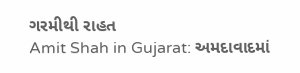ગરમીથી રાહત
Amit Shah in Gujarat: અમદાવાદમાં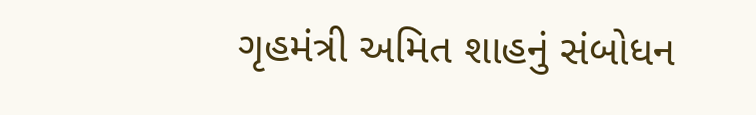ગૃહમંત્રી અમિત શાહનું સંબોધન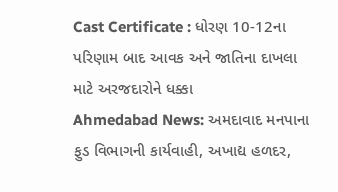Cast Certificate : ધોરણ 10-12ના પરિણામ બાદ આવક અને જાતિના દાખલા માટે અરજદારોને ધક્કા
Ahmedabad News: અમદાવાદ મનપાના ફુડ વિભાગની કાર્યવાહી, અખાદ્ય હળદર,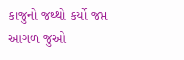કાજુનો જથ્થો કર્યો જપ્ત
આગળ જુઓ